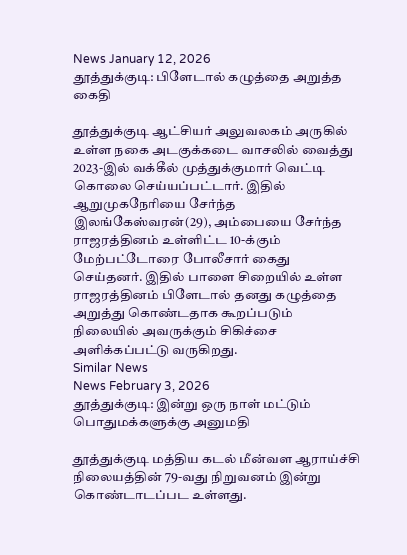News January 12, 2026
தூத்துக்குடி: பிளேடால் கழுத்தை அறுத்த கைதி

தூத்துக்குடி ஆட்சியர் அலுவலகம் அருகில் உள்ள நகை அடகுக்கடை வாசலில் வைத்து 2023-இல் வக்கீல் முத்துக்குமார் வெட்டி கொலை செய்யப்பட்டார். இதில் ஆறுமுகநேரியை சேர்ந்த இலங்கேஸ்வரன்(29), அம்பையை சேர்ந்த ராஜரத்தினம் உள்ளிட்ட 10-க்கும் மேற்பட்டோரை போலீசார் கைது செய்தனர். இதில் பாளை சிறையில் உள்ள ராஜரத்தினம் பிளேடால் தனது கழுத்தை அறுத்து கொண்டதாக கூறப்படும் நிலையில் அவருக்கும் சிகிச்சை அளிக்கப்பட்டு வருகிறது.
Similar News
News February 3, 2026
தூத்துக்குடி: இன்று ஒரு நாள் மட்டும் பொதுமக்களுக்கு அனுமதி

தூத்துக்குடி மத்திய கடல் மீன்வள ஆராய்ச்சி நிலையத்தின் 79-வது நிறுவனம் இன்று கொண்டாடப்பட உள்ளது.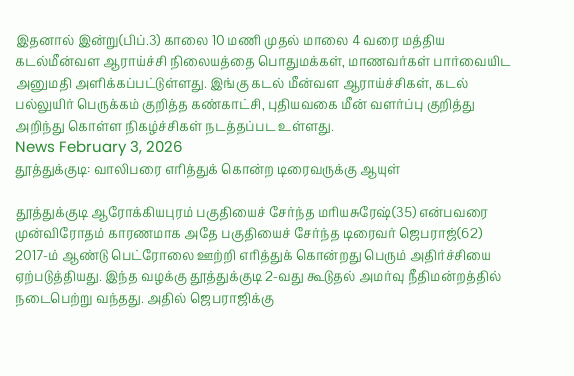இதனால் இன்று(பிப்.3) காலை 10 மணி முதல் மாலை 4 வரை மத்திய கடல்மீன்வள ஆராய்ச்சி நிலையத்தை பொதுமக்கள், மாணவர்கள் பார்வையிட அனுமதி அளிக்கப்பட்டுள்ளது. இங்கு கடல் மீன்வள ஆராய்ச்சிகள், கடல் பல்லுயிர் பெருக்கம் குறித்த கண்காட்சி, புதியவகை மீன் வளர்ப்பு குறித்து அறிந்து கொள்ள நிகழ்ச்சிகள் நடத்தப்பட உள்ளது.
News February 3, 2026
தூத்துக்குடி: வாலிபரை எரித்துக் கொன்ற டிரைவருக்கு ஆயுள்

தூத்துக்குடி ஆரோக்கியபுரம் பகுதியைச் சேர்ந்த மரியசுரேஷ்(35) என்பவரை முன்விரோதம் காரணமாக அதே பகுதியைச் சேர்ந்த டிரைவர் ஜெபராஜ்(62) 2017-ம் ஆண்டு பெட்ரோலை ஊற்றி எரித்துக் கொன்றது பெரும் அதிர்ச்சியை ஏற்படுத்தியது. இந்த வழக்கு தூத்துக்குடி 2-வது கூடுதல் அமர்வு நீதிமன்றத்தில் நடைபெற்று வந்தது. அதில் ஜெபராஜிக்கு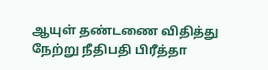ஆயுள் தண்டணை விதித்து நேற்று நீதிபதி பிரீத்தா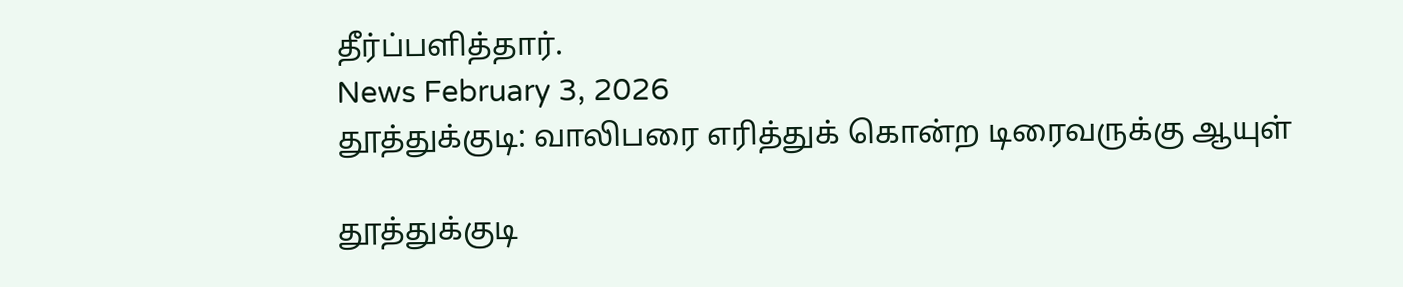தீர்ப்பளித்தார்.
News February 3, 2026
தூத்துக்குடி: வாலிபரை எரித்துக் கொன்ற டிரைவருக்கு ஆயுள்

தூத்துக்குடி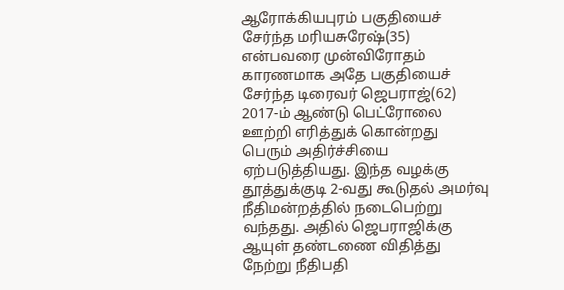ஆரோக்கியபுரம் பகுதியைச் சேர்ந்த மரியசுரேஷ்(35) என்பவரை முன்விரோதம் காரணமாக அதே பகுதியைச் சேர்ந்த டிரைவர் ஜெபராஜ்(62) 2017-ம் ஆண்டு பெட்ரோலை ஊற்றி எரித்துக் கொன்றது பெரும் அதிர்ச்சியை ஏற்படுத்தியது. இந்த வழக்கு தூத்துக்குடி 2-வது கூடுதல் அமர்வு நீதிமன்றத்தில் நடைபெற்று வந்தது. அதில் ஜெபராஜிக்கு ஆயுள் தண்டணை விதித்து நேற்று நீதிபதி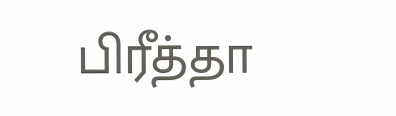பிரீத்தா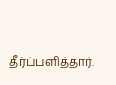தீர்ப்பளித்தார்.